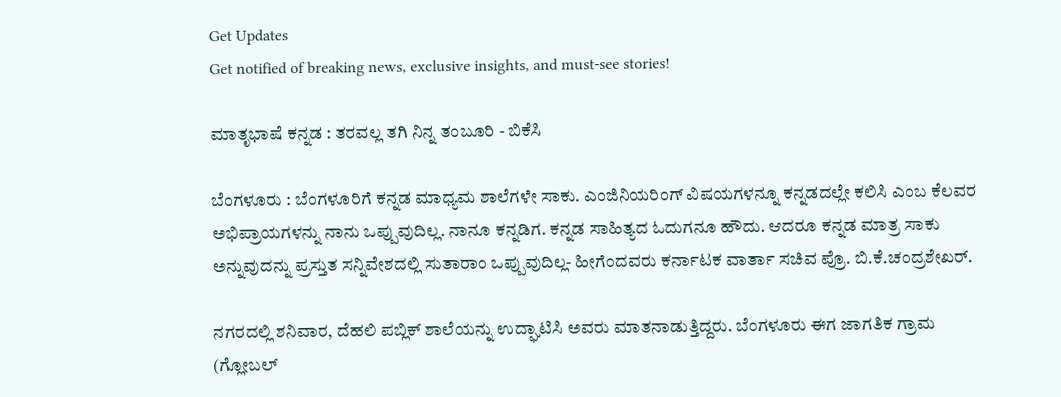Get Updates
Get notified of breaking news, exclusive insights, and must-see stories!

ಮಾತೃಭಾಷೆ ಕನ್ನಡ : ತರವಲ್ಲ ತಗಿ ನಿನ್ನ ತಂಬೂರಿ - ಬಿಕೆಸಿ

ಬೆಂಗಳೂರು : ಬೆಂಗಳೂರಿಗೆ ಕನ್ನಡ ಮಾಧ್ಯಮ ಶಾಲೆಗಳೇ ಸಾಕು. ಎಂಜಿನಿಯರಿಂಗ್‌ ವಿಷಯಗಳನ್ನೂ ಕನ್ನಡದಲ್ಲೇ ಕಲಿಸಿ ಎಂಬ ಕೆಲವರ ಅಭಿಪ್ರಾಯಗಳನ್ನು ನಾನು ಒಪ್ಪುವುದಿಲ್ಲ. ನಾನೂ ಕನ್ನಡಿಗ. ಕನ್ನಡ ಸಾಹಿತ್ಯದ ಓದುಗನೂ ಹೌದು. ಆದರೂ ಕನ್ನಡ ಮಾತ್ರ ಸಾಕು ಅನ್ನುವುದನ್ನು ಪ್ರಸ್ತುತ ಸನ್ನಿವೇಶದಲ್ಲಿ ಸುತಾರಾಂ ಒಪ್ಪುವುದಿಲ್ಲ- ಹೀಗೆಂದವರು ಕರ್ನಾಟಕ ವಾರ್ತಾ ಸಚಿವ ಪ್ರೊ. ಬಿ.ಕೆ.ಚಂದ್ರಶೇಖರ್‌.

ನಗರದಲ್ಲಿ ಶನಿವಾರ, ದೆಹಲಿ ಪಬ್ಲಿಕ್‌ ಶಾಲೆಯನ್ನು ಉದ್ಘಾಟಿಸಿ ಅವರು ಮಾತನಾಡುತ್ತಿದ್ದರು. ಬೆಂಗಳೂರು ಈಗ ಜಾಗತಿಕ ಗ್ರಾಮ (ಗ್ಲೋಬಲ್‌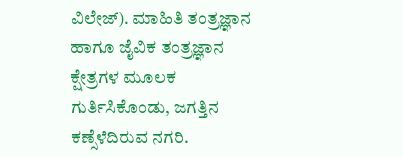ವಿಲೇಜ್‌). ಮಾಹಿತಿ ತಂತ್ರಜ್ಞಾನ ಹಾಗೂ ಜೈವಿಕ ತಂತ್ರಜ್ಞಾನ ಕ್ಷೇತ್ರಗಳ ಮೂಲಕ ಗುರ್ತಿಸಿಕೊಂಡು, ಜಗತ್ತಿನ ಕಣ್ಸೆಳೆದಿರುವ ನಗರಿ.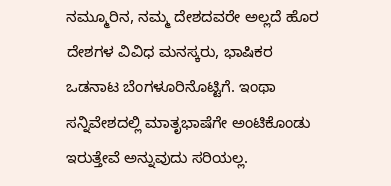ನಮ್ಮೂರಿನ, ನಮ್ಮ ದೇಶದವರೇ ಅಲ್ಲದೆ ಹೊರ ದೇಶಗಳ ವಿವಿಧ ಮನಸ್ಕರು, ಭಾಷಿಕರ ಒಡನಾಟ ಬೆಂಗಳೂರಿನೊಟ್ಟಿಗೆ. ಇಂಥಾ ಸನ್ನಿವೇಶದಲ್ಲಿ ಮಾತೃಭಾಷೆಗೇ ಅಂಟಿಕೊಂಡು ಇರುತ್ತೇವೆ ಅನ್ನುವುದು ಸರಿಯಲ್ಲ.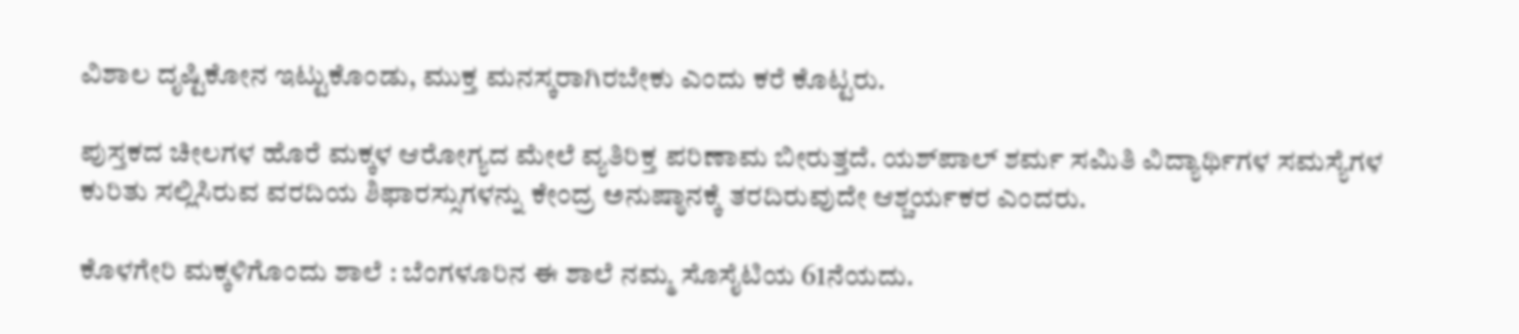ವಿಶಾಲ ದೃಷ್ಟಿಕೋನ ಇಟ್ಟುಕೊಂಡು, ಮುಕ್ತ ಮನಸ್ಕರಾಗಿರಬೇಕು ಎಂದು ಕರೆ ಕೊಟ್ಟರು.

ಪುಸ್ತಕದ ಚೀಲಗಳ ಹೊರೆ ಮಕ್ಕಳ ಆರೋಗ್ಯದ ಮೇಲೆ ವ್ಯತಿರಿಕ್ತ ಪರಿಣಾಮ ಬೀರುತ್ತದೆ. ಯಶ್‌ಪಾಲ್‌ ಶರ್ಮ ಸಮಿತಿ ವಿದ್ಯಾರ್ಥಿಗಳ ಸಮಸ್ಯೆಗಳ ಕುರಿತು ಸಲ್ಲಿಸಿರುವ ವರದಿಯ ಶಿಫಾರಸ್ಸುಗಳನ್ನು ಕೇಂದ್ರ ಅನುಷ್ಠಾನಕ್ಕೆ ತರದಿರುವುದೇ ಆಶ್ಚರ್ಯಕರ ಎಂದರು.

ಕೊಳಗೇರಿ ಮಕ್ಕಳಿಗೊಂದು ಶಾಲೆ : ಬೆಂಗಳೂರಿನ ಈ ಶಾಲೆ ನಮ್ಮ ಸೊಸೈಟಿಯ 61ನೆಯದು.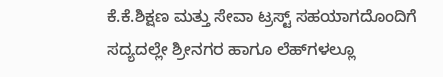ಕೆ.ಕೆ.ಶಿಕ್ಷಣ ಮತ್ತು ಸೇವಾ ಟ್ರಸ್ಟ್‌ ಸಹಯಾಗದೊಂದಿಗೆ ಸದ್ಯದಲ್ಲೇ ಶ್ರೀನಗರ ಹಾಗೂ ಲೆಹ್‌ಗಳಲ್ಲೂ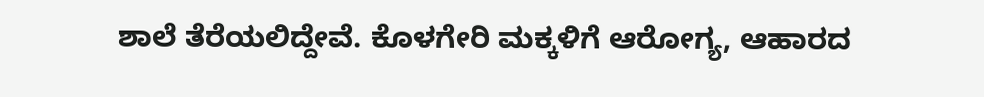ಶಾಲೆ ತೆರೆಯಲಿದ್ದೇವೆ. ಕೊಳಗೇರಿ ಮಕ್ಕಳಿಗೆ ಆರೋಗ್ಯ, ಆಹಾರದ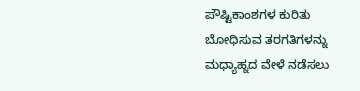ಪೌಷ್ಟಿಕಾಂಶಗಳ ಕುರಿತು ಬೋಧಿಸುವ ತರಗತಿಗಳನ್ನು ಮಧ್ಯಾಹ್ನದ ವೇಳೆ ನಡೆಸಲು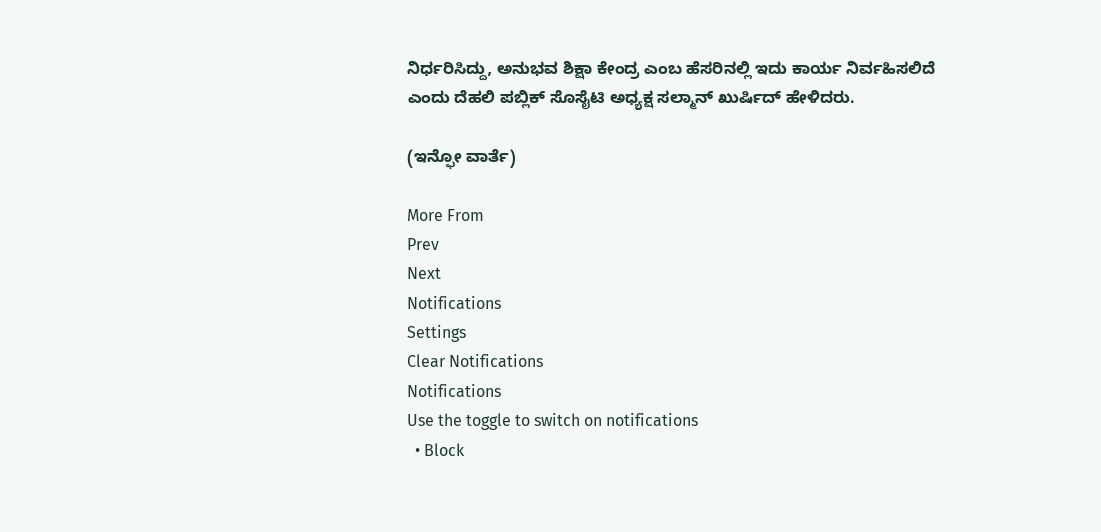ನಿರ್ಧರಿಸಿದ್ದು, ಅನುಭವ ಶಿಕ್ಷಾ ಕೇಂದ್ರ ಎಂಬ ಹೆಸರಿನಲ್ಲಿ ಇದು ಕಾರ್ಯ ನಿರ್ವಹಿಸಲಿದೆ ಎಂದು ದೆಹಲಿ ಪಬ್ಲಿಕ್‌ ಸೊಸೈಟಿ ಅಧ್ಯಕ್ಷ ಸಲ್ಮಾನ್‌ ಖುರ್ಷಿದ್‌ ಹೇಳಿದರು.

(ಇನ್ಫೋ ವಾರ್ತೆ)

More From
Prev
Next
Notifications
Settings
Clear Notifications
Notifications
Use the toggle to switch on notifications
  • Block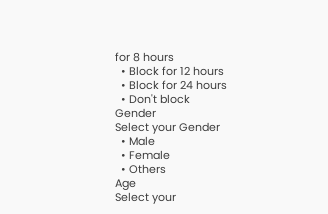for 8 hours
  • Block for 12 hours
  • Block for 24 hours
  • Don't block
Gender
Select your Gender
  • Male
  • Female
  • Others
Age
Select your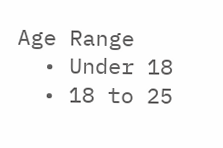Age Range
  • Under 18
  • 18 to 25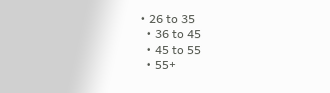• 26 to 35
  • 36 to 45
  • 45 to 55
  • 55+